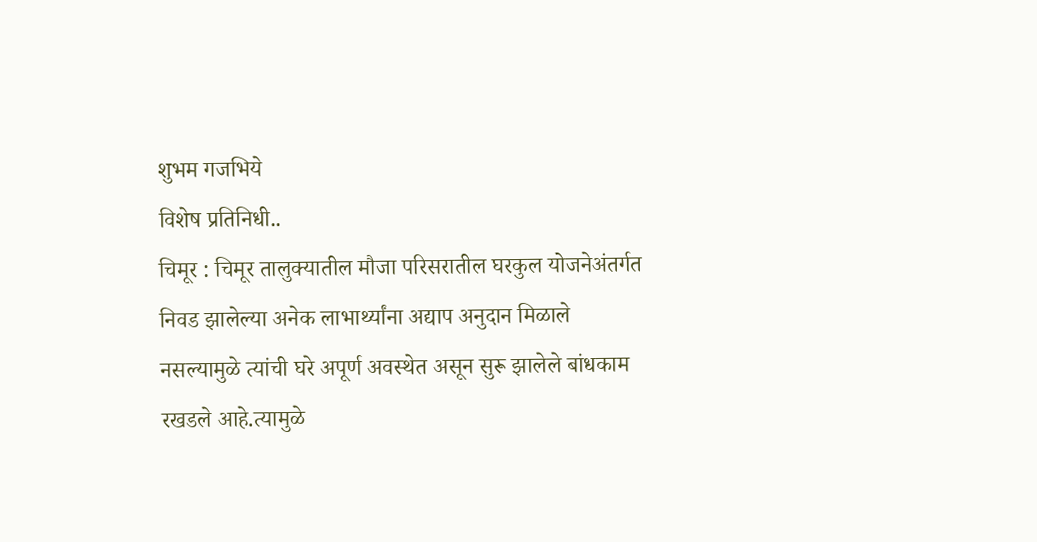शुभम गजभिये
विशेष प्रतिनिधी..
चिमूर : चिमूर तालुक्यातील मौजा परिसरातील घरकुल योजनेअंतर्गत निवड झालेल्या अनेक लाभार्थ्यांना अद्याप अनुदान मिळाले नसल्यामुळे त्यांची घरे अपूर्ण अवस्थेत असून सुरू झालेले बांधकाम रखडले आहे.त्यामुळे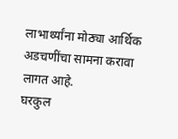लाभार्थ्यांना मोठ्या आर्थिक अडचणींचा सामना करावा लागत आहे.
घरकुल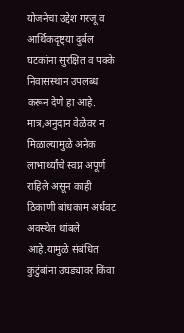योजनेचा उद्देश गरजू व आर्थिकदृष्ट्या दुर्बल घटकांना सुरक्षित व पक्के निवासस्थान उपलब्ध करून देणे हा आहे.
मात्र,अनुदान वेळेवर न मिळाल्यामुळे अनेक लाभार्थ्यांचे स्वप्न अपूर्ण राहिले असून काही ठिकाणी बांधकाम अर्धवट अवस्थेत थांबले आहे.यामुळे संबंधित कुटुंबांना उघड्यावर किंवा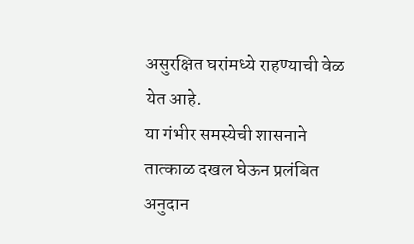असुरक्षित घरांमध्ये राहण्याची वेळ येत आहे.
या गंभीर समस्येची शासनाने तात्काळ दखल घेऊन प्रलंबित अनुदान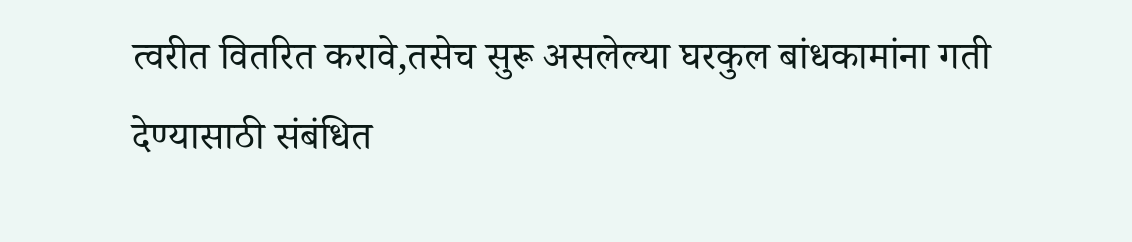त्वरीत वितरित करावे,तसेच सुरू असलेल्या घरकुल बांधकामांना गती देण्यासाठी संबंधित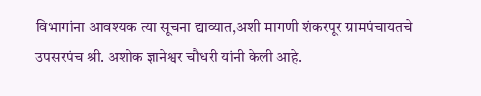विभागांना आवश्यक त्या सूचना द्याव्यात,अशी मागणी शंकरपूर ग्रामपंचायतचे उपसरपंच श्री. अशोक ज्ञानेश्वर चौधरी यांनी केली आहे.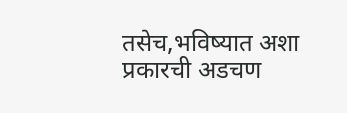तसेच,भविष्यात अशा प्रकारची अडचण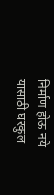निर्माण होऊ नये यासाठी घरकुल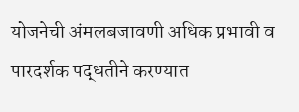योजनेची अंमलबजावणी अधिक प्रभावी व पारदर्शक पद्धतीने करण्यात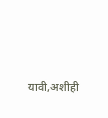यावी,अशीही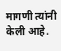मागणी त्यांनी केली आहे.